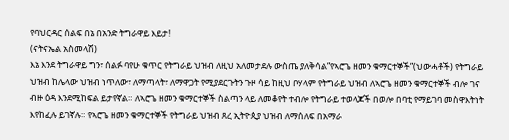የባህርዳር ሰልፍ በኔ በአንድ ትግራዋይ እይታ!
(ናትናኤል አስመላሽ)
እኔ እንደ ትግራዋይ ግን፣ ሰልፉ ባየሁ ቁጥር የትግራይ ህዝብ ለዚህ አለመታደሉ ውስጤ ያለቅሳል”የኣሮጌ ዘመን ቁማርተኞች”(ህውሓቶች) የትግራይ ህዝብ ከሌላው ህዝብ ነጥለው፣ ለማጣላት፣ ለማዋጋት የሚያደርጉትን ጉዞ ሳይ ከዚህ ቦሃላም የትግራይ ህዝብ ለኣሮጌ ዘመን ቁማርተኞች ብሎ ገና ብዙ ዕዳ እንደሚከፍል ይታየኛል። ለኣሮጌ ዘመን ቁማርተኞች ስልጣን ላይ ለመቆየት ተብሎ የትግራይ ተወላጆች በወሎ በባቲ የማይገባ መስዋእትነት እየከፈሉ ይገኛሉ። የኣሮጌ ዘመን ቁማርተኞች የትግራይ ህዝብ ጸረ ኢትዮጲያ ህዝብ ለማሰለፍ በአማራ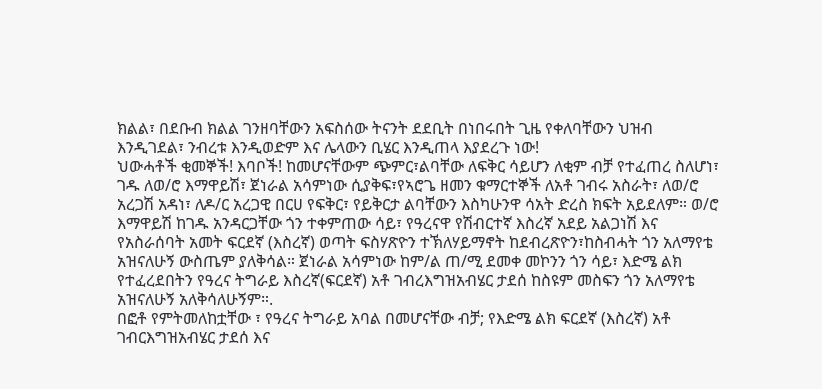ክልል፣ በደቡብ ክልል ገንዘባቸውን አፍስሰው ትናንት ደደቢት በነበሩበት ጊዜ የቀለባቸውን ህዝብ እንዲገደል፣ ንብረቱ እንዲወድም እና ሌላውን ቢሄር እንዲጠላ እያደረጉ ነው!
ህውሓቶች ቂመኞች! እባቦች! ከመሆናቸውም ጭምር፣ልባቸው ለፍቅር ሳይሆን ለቂም ብቻ የተፈጠረ ስለሆነ፣ ገዱ ለወ/ሮ እማዋይሽ፣ ጀነራል አሳምነው ሲያቅፍ፣የኣሮጌ ዘመን ቁማርተኞች ለአቶ ገብሩ አስራት፣ ለወ/ሮ አረጋሽ አዳነ፣ ለዶ/ር አረጋዊ በርሀ የፍቅር፣ የይቅርታ ልባቸውን እስካሁንዋ ሳአት ድረስ ክፍት አይደለም። ወ/ሮ እማዋይሽ ከገዱ አንዳርጋቸው ጎን ተቀምጠው ሳይ፣ የዓረናዋ የሽብርተኛ እስረኛ አደይ አልጋነሽ እና የአስራሰባት አመት ፍርደኛ (እስረኛ) ወጣት ፍስሃጽዮን ተኽለሃይማኖት ከደብረጽዮን፣ከስብሓት ጎን አለማየቴ አዝናለሁኝ ውስጤም ያለቅሳል። ጀነራል አሳምነው ከም/ል ጠ/ሚ ደመቀ መኮንን ጎን ሳይ፣ እድሜ ልክ የተፈረደበትን የዓረና ትግራይ እስረኛ(ፍርደኛ) አቶ ገብረእግዝአብሄር ታደሰ ከስዩም መስፍን ጎን አለማየቴ አዝናለሁኝ አለቅሳለሁኝም።.
በፎቶ የምትመለከቷቸው ፣ የዓረና ትግራይ አባል በመሆናቸው ብቻ; የእድሜ ልክ ፍርደኛ (እስረኛ) አቶ ገብርእግዝአብሄር ታደሰ እና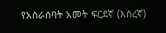የአስራሰባት አመት ፍርደኛ (እስረኛ)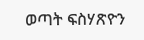ወጣት ፍስሃጽዮን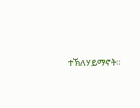ተኽለሃይማኖት።